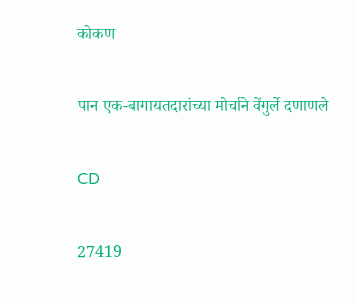कोकण

पान एक-बागायतदारांच्या मोर्चाने वेंगुर्ले दणाणले

CD

27419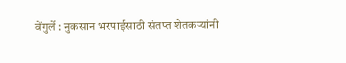वेंगुर्ले : नुकसान भरपाईसाठी संतप्त शेतकऱ्यांनी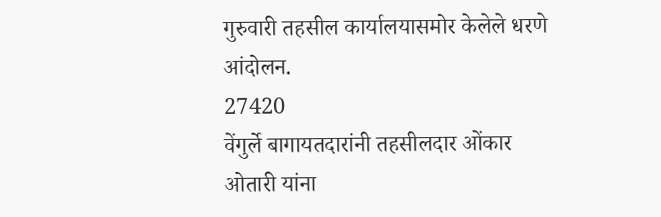गुरुवारी तहसील कार्यालयासमोर केलेले धरणे आंदोलन.
27420
वेंगुर्ले बागायतदारांनी तहसीलदार ओंकार ओतारी यांना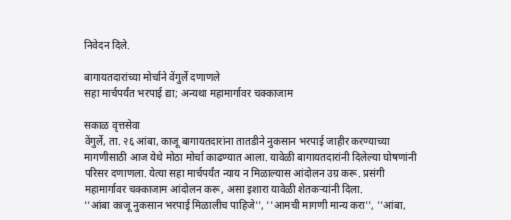निवेदन दिले.

बागायतदारांच्या मोर्चाने वेंगुर्ले दणाणले
सहा मार्चपर्यंत भरपाई द्या; अन्यथा महामार्गावर चक्काजाम

सकाळ वृत्तसेवा
वेंगुर्ले, ता. २६ आंबा, काजू बागायतदारांना तातडीने नुकसान भरपाई जाहीर करण्याच्या मागणीसाठी आज येथे मोठा मोर्चा काढण्यात आला. यावेळी बागायतदारांनी दिलेल्या घोषणांनी परिसर दणाणला. येत्या सहा मार्चपर्यंत न्याय न मिळाल्यास आंदोलन उग्र करू. प्रसंगी महामार्गावर चक्काजाम आंदोलन करू, असा इशारा यावेळी शेतकऱ्यांनी दिला.
''आंबा काजू नुकसान भरपाई मिळालीच पाहिजे'', ''आमची मागणी मान्य करा'', ''आंबा,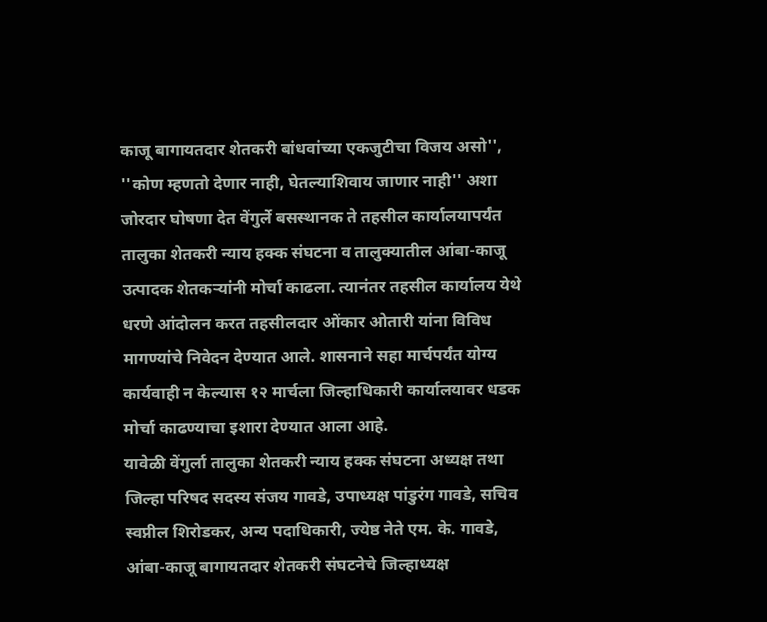काजू बागायतदार शेतकरी बांधवांच्या एकजुटीचा विजय असो'', ''कोण म्हणतो देणार नाही, घेतल्याशिवाय जाणार नाही'' अशा जोरदार घोषणा देत वेंगुर्ले बसस्थानक ते तहसील कार्यालयापर्यंत तालुका शेतकरी न्याय हक्क संघटना व तालुक्यातील आंबा-काजू उत्पादक शेतकऱ्यांनी मोर्चा काढला. त्यानंतर तहसील कार्यालय येथे धरणे आंदोलन करत तहसीलदार ओंकार ओतारी यांना विविध मागण्यांचे निवेदन देण्यात आले. शासनाने सहा मार्चपर्यंत योग्य कार्यवाही न केल्यास १२ मार्चला जिल्हाधिकारी कार्यालयावर धडक मोर्चा काढण्याचा इशारा देण्यात आला आहे.
यावेळी वेंगुर्ला तालुका शेतकरी न्याय हक्क संघटना अध्यक्ष तथा जिल्हा परिषद सदस्य संजय गावडे, उपाध्यक्ष पांडुरंग गावडे, सचिव स्वप्नील शिरोडकर, अन्य पदाधिकारी, ज्येष्ठ नेते एम. के. गावडे, आंबा-काजू बागायतदार शेतकरी संघटनेचे जिल्हाध्यक्ष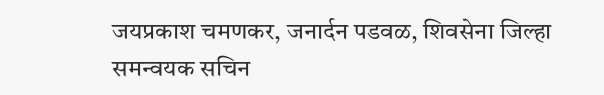जयप्रकाश चमणकर, जनार्दन पडवळ, शिवसेना जिल्हा समन्वयक सचिन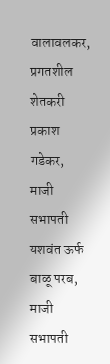वालावलकर, प्रगतशील शेतकरी प्रकाश गडेकर, माजी सभापती यशवंत ऊर्फ बाळू परब, माजी सभापती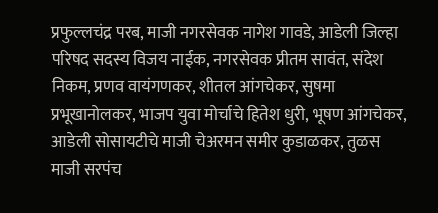प्रफुल्लचंद्र परब, माजी नगरसेवक नागेश गावडे, आडेली जिल्हा परिषद सदस्य विजय नाईक, नगरसेवक प्रीतम सावंत, संदेश निकम, प्रणव वायंगणकर, शीतल आंगचेकर, सुषमा प्रभूखानोलकर, भाजप युवा मोर्चाचे हितेश धुरी, भूषण आंगचेकर, आडेली सोसायटीचे माजी चेअरमन समीर कुडाळकर, तुळस माजी सरपंच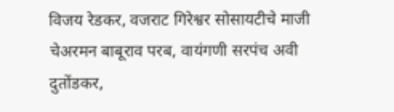विजय रेडकर, वजराट गिरेश्वर सोसायटीचे माजी चेअरमन बाबूराव परब, वायंगणी सरपंच अवी दुतोंडकर,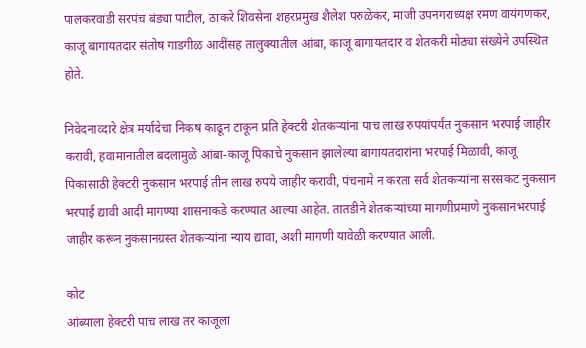पालकरवाडी सरपंच बंड्या पाटील, ठाकरे शिवसेना शहरप्रमुख शैलेश परुळेकर, माजी उपनगराध्यक्ष रमण वायंगणकर, काजू बागायतदार संतोष गाडगीळ आदींसह तालुक्यातील आंबा, काजू बागायतदार व शेतकरी मोठ्या संख्येने उपस्थित होते.

निवेदनाव्दारे क्षेत्र मर्यादेचा निकष काढून टाकून प्रति हेक्टरी शेतकऱ्यांना पाच लाख रुपयांपर्यंत नुकसान भरपाई जाहीर करावी, हवामानातील बदलामुळे आंबा-काजू पिकाचे नुकसान झालेल्या बागायतदारांना भरपाई मिळावी, काजू पिकासाठी हेक्टरी नुकसान भरपाई तीन लाख रुपये जाहीर करावी, पंचनामे न करता सर्व शेतकऱ्यांना सरसकट नुकसान भरपाई द्यावी आदी मागण्या शासनाकडे करण्यात आल्या आहेत. तातडीने शेतकऱ्यांच्या मागणीप्रमाणे नुकसानभरपाई जाहीर करून नुकसानग्रस्त शेतकऱ्यांना न्याय द्यावा, अशी मागणी यावेळी करण्यात आली.

कोट
आंब्याला हेक्टरी पाच लाख तर काजूला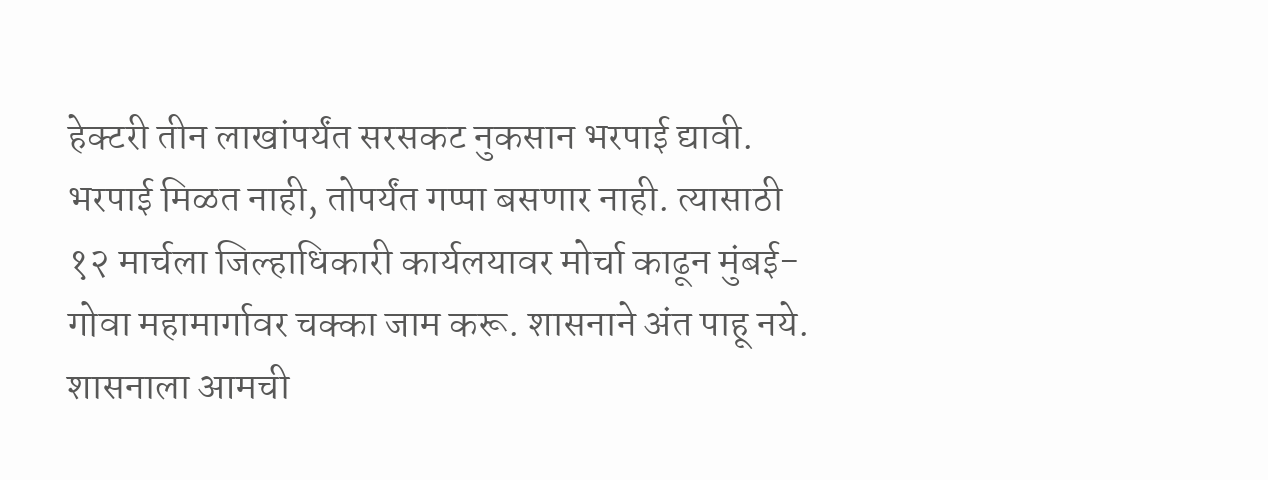हेक्टरी तीन लाखांपर्यंत सरसकट नुकसान भरपाई द्यावी. भरपाई मिळत नाही, तोपर्यंत गप्पा बसणार नाही. त्यासाठी १२ मार्चला जिल्हाधिकारी कार्यलयावर मोर्चा काढून मुंबई-गोवा महामार्गावर चक्का जाम करू. शासनाने अंत पाहू नये. शासनाला आमची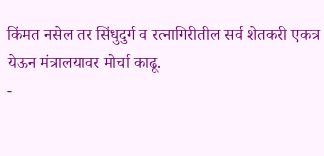किंमत नसेल तर सिंधुदुर्ग व रत्नागिरीतील सर्व शेतकरी एकत्र येऊन मंत्रालयावर मोर्चा काढू.
-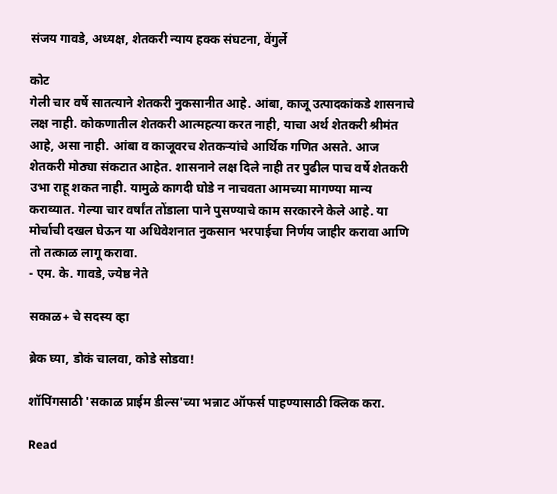संजय गावडे, अध्यक्ष, शेतकरी न्याय हक्क संघटना, वेंगुर्ले

कोट
गेली चार वर्षे सातत्याने शेतकरी नुकसानीत आहे. आंबा, काजू उत्पादकांकडे शासनाचे लक्ष नाही. कोकणातील शेतकरी आत्महत्या करत नाही, याचा अर्थ शेतकरी श्रीमंत आहे, असा नाही. आंबा व काजूवरच शेतकऱ्यांचे आर्थिक गणित असते. आज शेतकरी मोठ्या संकटात आहेत. शासनाने लक्ष दिले नाही तर पुढील पाच वर्षे शेतकरी उभा राहू शकत नाही. यामुळे कागदी घोडे न नाचवता आमच्या मागण्या मान्य कराव्यात. गेल्या चार वर्षांत तोंडाला पाने पुसण्याचे काम सरकारने केले आहे. या मोर्चाची दखल घेऊन या अधिवेशनात नुकसान भरपाईचा निर्णय जाहीर करावा आणि तो तत्काळ लागू करावा.
- एम. के. गावडे, ज्येष्ठ नेते

सकाळ+ चे सदस्य व्हा

ब्रेक घ्या, डोकं चालवा, कोडे सोडवा!

शॉपिंगसाठी 'सकाळ प्राईम डील्स'च्या भन्नाट ऑफर्स पाहण्यासाठी क्लिक करा.

Read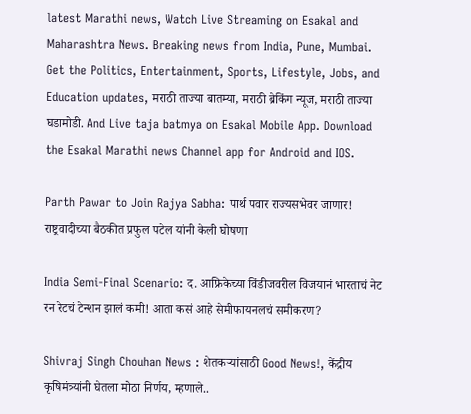latest Marathi news, Watch Live Streaming on Esakal and Maharashtra News. Breaking news from India, Pune, Mumbai. Get the Politics, Entertainment, Sports, Lifestyle, Jobs, and Education updates, मराठी ताज्या बातम्या, मराठी ब्रेकिंग न्यूज, मराठी ताज्या घडामोडी. And Live taja batmya on Esakal Mobile App. Download the Esakal Marathi news Channel app for Android and IOS.

Parth Pawar to Join Rajya Sabha: पार्थ पवार राज्यसभेवर जाणार! राष्ट्रवादीच्या बैठकीत प्रफुल पटेल यांनी केली घोषणा

India Semi-Final Scenario: द. आफ्रिकेच्या विंडीजवरील विजयानं भारताचं नेट रन रेटचं टेन्शन झालं कमी! आता कसं आहे सेमीफायनलचं समीकरण?

Shivraj Singh Chouhan News : शेतकऱ्यांसाठी Good News!, केंद्रीय कृषिमंत्र्यांनी घेतला मोठा निर्णय, म्हणाले..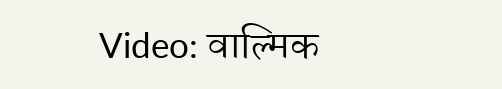Video: वाल्मिक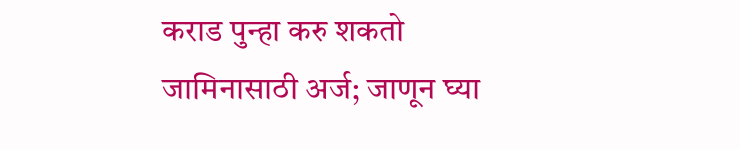कराड पुन्हा करु शकतो जामिनासाठी अर्ज; जाणून घ्या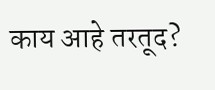काय आहे तरतूद?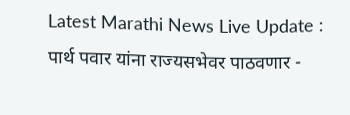Latest Marathi News Live Update : पार्थ पवार यांना राज्यसभेवर पाठवणार -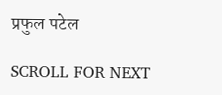प्रफुल पटेल

SCROLL FOR NEXT